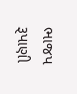ભાજપ રૂપાણી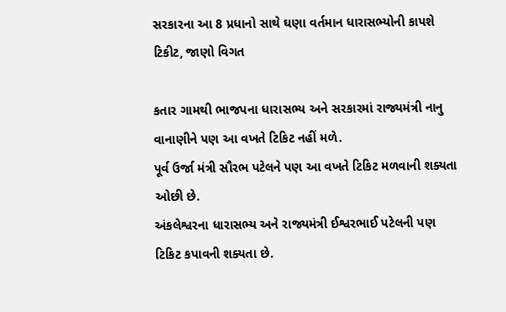સરકારના આ 8 પ્રધાનો સાથે ઘણા વર્તમાન ધારાસભ્યોની કાપશે ટિકીટ, જાણો વિગત

કતાર ગામથી ભાજપના ધારાસભ્ય અને સરકારમાં રાજ્યમંત્રી નાનુ વાનાણીને પણ આ વખતે ટિકિટ નહીં મળે.
પૂર્વ ઉર્જા મંત્રી સૌરભ પટેલને પણ આ વખતે ટિકિટ મળવાની શક્યતા ઓછી છે.
અંકલેશ્વરના ધારાસભ્ય અને રાજ્યમંત્રી ઈશ્વરભાઈ પટેલની પણ ટિકિટ કપાવની શક્યતા છે.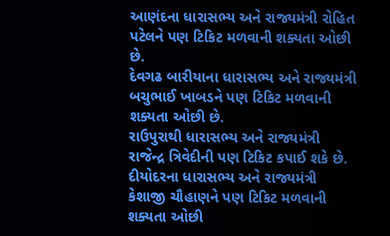આણંદના ધારાસભ્ય અને રાજ્યમંત્રી રોહિત પટેલને પણ ટિકિટ મળવાની શક્યતા ઓછી છે.
દેવગઢ બારીયાના ધારાસભ્ય અને રાજ્યમંત્રી બચુભાઈ ખાબડને પણ ટિકિટ મળવાની શક્યતા ઓછી છે.
રાઉપુરાથી ધારાસભ્ય અને રાજ્યમંત્રી રાજેન્દ્ર ત્રિવેદીની પણ ટિકિટ કપાઈ શકે છે.
દીયોદરના ધારાસભ્ય અને રાજ્યમંત્રી કેશાજી ચૌહાણને પણ ટિકિટ મળવાની શક્યતા ઓછી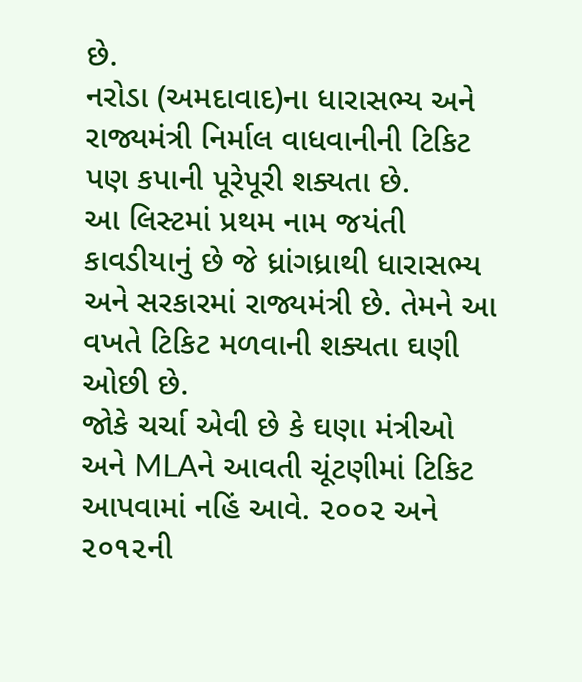છે.
નરોડા (અમદાવાદ)ના ધારાસભ્ય અને રાજ્યમંત્રી નિર્માલ વાધવાનીની ટિકિટ પણ કપાની પૂરેપૂરી શક્યતા છે.
આ લિસ્ટમાં પ્રથમ નામ જયંતી કાવડીયાનું છે જે ધ્રાંગધ્રાથી ધારાસભ્ય અને સરકારમાં રાજ્યમંત્રી છે. તેમને આ વખતે ટિકિટ મળવાની શક્યતા ઘણી ઓછી છે.
જોકે ચર્ચા એવી છે કે ઘણા મંત્રીઓ અને MLAને આવતી ચૂંટણીમાં ટિકિટ આપવામાં નહિં આવે. ૨૦૦૨ અને ૨૦૧૨ની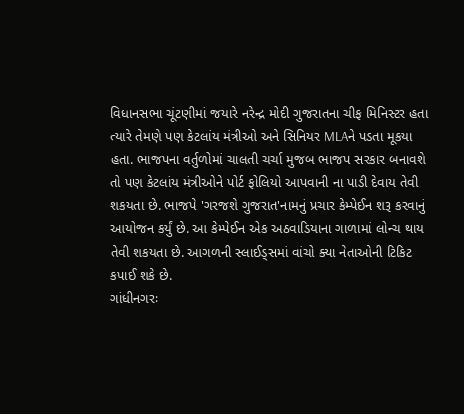વિધાનસભા ચૂંટણીમાં જયારે નરેન્દ્ર મોદી ગુજરાતના ચીફ મિનિસ્ટર હતા ત્યારે તેમણે પણ કેટલાંય મંત્રીઓ અને સિનિયર MLAને પડતા મૂકયા હતા. ભાજપના વર્તુળોમાં ચાલતી ચર્ચા મુજબ ભાજપ સરકાર બનાવશે તો પણ કેટલાંય મંત્રીઓને પોર્ટ ફોલિયો આપવાની ના પાડી દેવાય તેવી શકયતા છે. ભાજપે 'ગરજશે ગુજરાત'નામનું પ્રચાર કેમ્પેઈન શરૂ કરવાનું આયોજન કર્યું છે. આ કેમ્પેઈન એક અઠવાડિયાના ગાળામાં લોન્ચ થાય તેવી શકયતા છે. આગળની સ્લાઈડ્સમાં વાંચો ક્યા નેતાઓની ટિકિટ કપાઈ શકે છે.
ગાંધીનગરઃ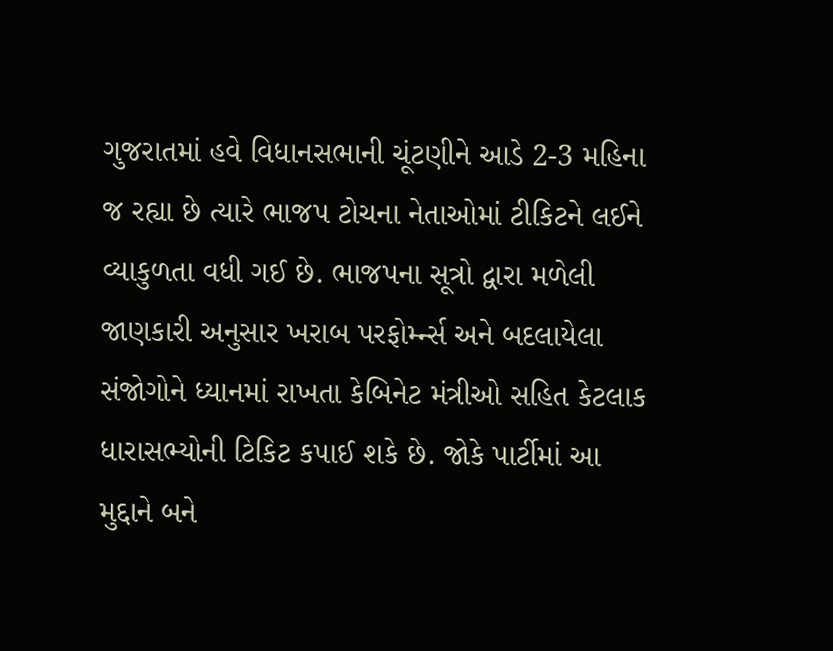ગુજરાતમાં હવે વિધાનસભાની ચૂંટણીને આડે 2-3 મહિના જ રહ્યા છે ત્યારે ભાજપ ટોચના નેતાઓમાં ટીકિટને લઈને વ્યાકુળતા વધી ગઈ છે. ભાજપના સૂત્રો દ્વારા મળેલી જાણકારી અનુસાર ખરાબ પરફોર્મ્ન્સ અને બદલાયેલા સંજોગોને ધ્યાનમાં રાખતા કેબિનેટ મંત્રીઓ સહિત કેટલાક ધારાસભ્યોની ટિકિટ કપાઈ શકે છે. જોકે પાર્ટીમાં આ મુદ્દાને બને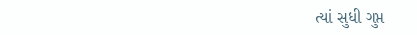ત્યાં સુધી ગુપ્ત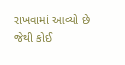રાખવામાં આવ્યો છે જેથી કોઈ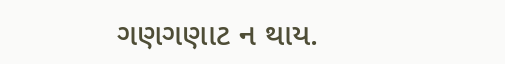ગણગણાટ ન થાય.